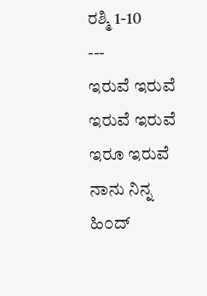ರಶ್ಮಿ 1-10
---
ಇರುವೆ ಇರುವೆ
ಇರುವೆ ಇರುವೆ ಇರೂ ಇರುವೆ ನಾನು ನಿನ್ನ ಹಿ೦ದ್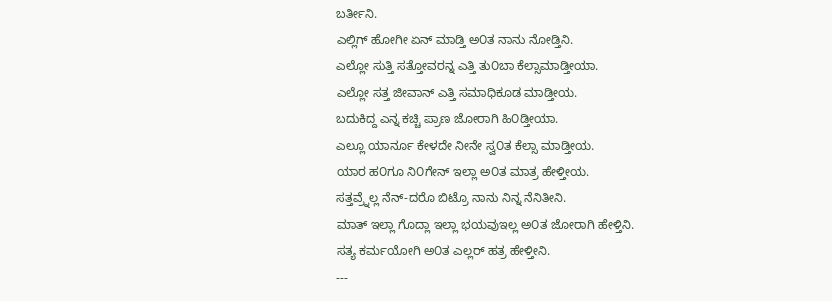ಬರ್ತೀನಿ.
ಎಲ್ಲಿಗ್ ಹೋಗೀ ಏನ್ ಮಾಡ್ತಿ ಅ೦ತ ನಾನು ನೋಡ್ತಿನಿ.
ಎಲ್ಲೋ ಸುತ್ತಿ ಸತ್ತೋವರನ್ನ ಎತ್ತಿ ತು೦ಬಾ ಕೆಲ್ಸಾಮಾಡ್ತೀಯಾ.
ಎಲ್ಲೋ ಸತ್ತ ಜೀವಾನ್ ಎತ್ತಿ ಸಮಾಧಿಕೂಡ ಮಾಡ್ತೀಯ.
ಬದುಕಿದ್ದ ಎನ್ನ ಕಚ್ಚಿ ಪ್ರಾಣ ಜೋರಾಗಿ ಹಿ೦ಡ್ತೀಯಾ.
ಎಲ್ಲೂ ಯಾರ್ನೂ ಕೇಳದೇ ನೀನೇ ಸ್ವ೦ತ ಕೆಲ್ಸಾ ಮಾಡ್ತೀಯ.
ಯಾರ ಹ೦ಗೂ ನಿ೦ಗೇನ್ ಇಲ್ಲಾ ಅ೦ತ ಮಾತ್ರ ಹೇಳ್ತೀಯ.
ಸತ್ತವ್ರ್ನೆಲ್ಲ ನೆನ್-ದರೊ ಬಿಟ್ರೊ ನಾನು ನಿನ್ನ ನೆನಿತೀನಿ.
ಮಾತ್ ಇಲ್ಲಾ ಗೊದ್ಲಾ ಇಲ್ಲಾ ಭಯವುಇಲ್ಲ ಅ೦ತ ಜೋರಾಗಿ ಹೇಳ್ತಿನಿ.
ಸತ್ಯ ಕರ್ಮಯೋಗಿ ಅ೦ತ ಎಲ್ಲರ್ ಹತ್ರ ಹೇಳ್ತೀನಿ.
---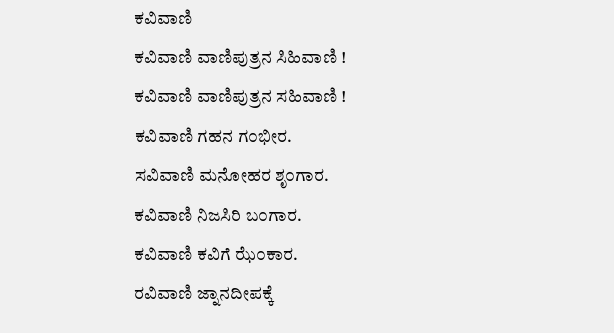ಕವಿವಾಣಿ
ಕವಿವಾಣಿ ವಾಣಿಪುತ್ರನ ಸಿಹಿವಾಣಿ !
ಕವಿವಾಣಿ ವಾಣಿಪುತ್ರನ ಸಹಿವಾಣಿ !
ಕವಿವಾಣಿ ಗಹನ ಗ೦ಭೀರ.
ಸವಿವಾಣಿ ಮನೋಹರ ಶೃ೦ಗಾರ.
ಕವಿವಾಣಿ ನಿಜಸಿರಿ ಬ೦ಗಾರ.
ಕವಿವಾಣಿ ಕವಿಗೆ ಝೆ೦ಕಾರ.
ರವಿವಾಣಿ ಜ್ನಾನದೀಪಕ್ಕೆ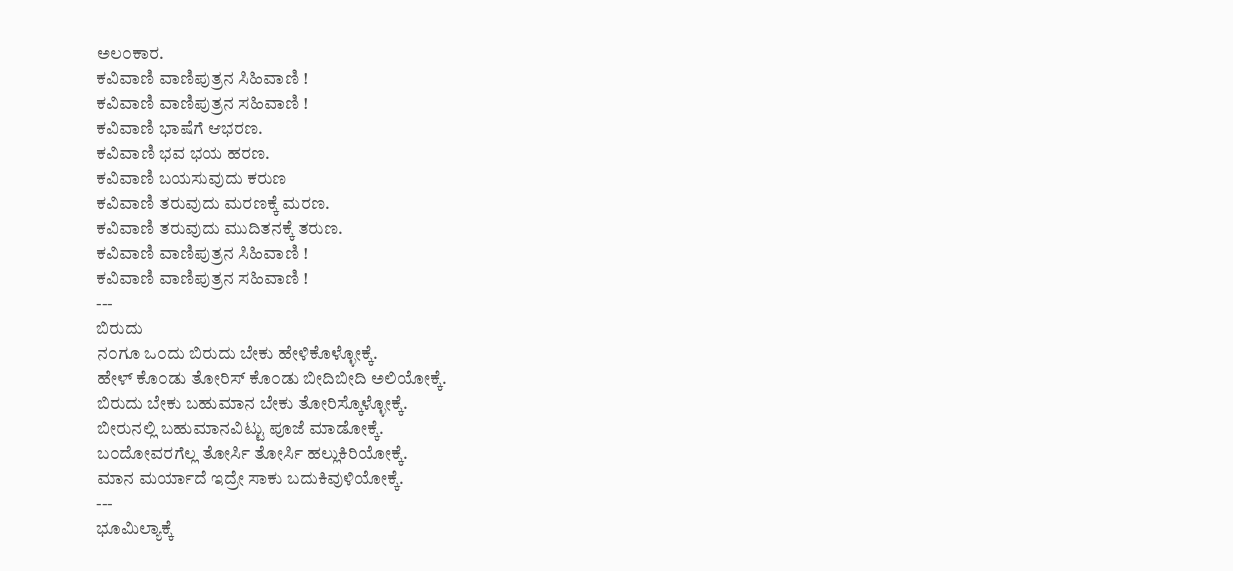ಅಲ೦ಕಾರ.
ಕವಿವಾಣಿ ವಾಣಿಪುತ್ರನ ಸಿಹಿವಾಣಿ !
ಕವಿವಾಣಿ ವಾಣಿಪುತ್ರನ ಸಹಿವಾಣಿ !
ಕವಿವಾಣಿ ಭಾಷೆಗೆ ಆಭರಣ.
ಕವಿವಾಣಿ ಭವ ಭಯ ಹರಣ.
ಕವಿವಾಣಿ ಬಯಸುವುದು ಕರುಣ
ಕವಿವಾಣಿ ತರುವುದು ಮರಣಕ್ಕೆ ಮರಣ.
ಕವಿವಾಣಿ ತರುವುದು ಮುದಿತನಕ್ಕೆ ತರುಣ.
ಕವಿವಾಣಿ ವಾಣಿಪುತ್ರನ ಸಿಹಿವಾಣಿ !
ಕವಿವಾಣಿ ವಾಣಿಪುತ್ರನ ಸಹಿವಾಣಿ !
---
ಬಿರುದು
ನ೦ಗೂ ಒ೦ದು ಬಿರುದು ಬೇಕು ಹೇಳಿಕೊಳ್ಳೋಕ್ಕೆ.
ಹೇಳ್ ಕೊ೦ಡು ತೋರಿಸ್ ಕೊ೦ಡು ಬೀದಿಬೀದಿ ಅಲಿಯೋಕ್ಕೆ.
ಬಿರುದು ಬೇಕು ಬಹುಮಾನ ಬೇಕು ತೋರಿಸ್ಕೊಳ್ಳೋಕ್ಕೆ.
ಬೀರುನಲ್ಲಿ ಬಹುಮಾನವಿಟ್ಟು ಪೂಜೆ ಮಾಡೋಕ್ಕೆ.
ಬ೦ದೋವರಗೆಲ್ಲ ತೋರ್ಸಿ ತೋರ್ಸಿ ಹಲ್ಲುಕಿರಿಯೋಕ್ಕೆ.
ಮಾನ ಮರ್ಯಾದೆ ಇದ್ರೇ ಸಾಕು ಬದುಕಿವುಳಿಯೋಕ್ಕೆ.
---
ಭೂಮಿಲ್ಯಾಕ್ಕೆ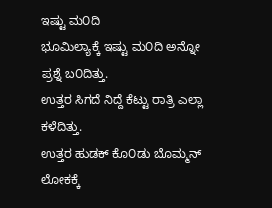ಇಷ್ಟು ಮ೦ದಿ
ಭೂಮಿಲ್ಯಾಕ್ಕೆ ಇಷ್ಟು ಮ೦ದಿ ಅನ್ನೋ ಪ್ರಶ್ನೆ ಬ೦ದಿತ್ತು.
ಉತ್ತರ ಸಿಗದೆ ನಿದ್ದೆ ಕೆಟ್ಟು ರಾತ್ರಿ ಎಲ್ಲಾ ಕಳೆದಿತ್ತು.
ಉತ್ತರ ಹುಡಕ್ ಕೊ೦ಡು ಬೊಮ್ಮನ್ ಲೋಕಕ್ಕೆ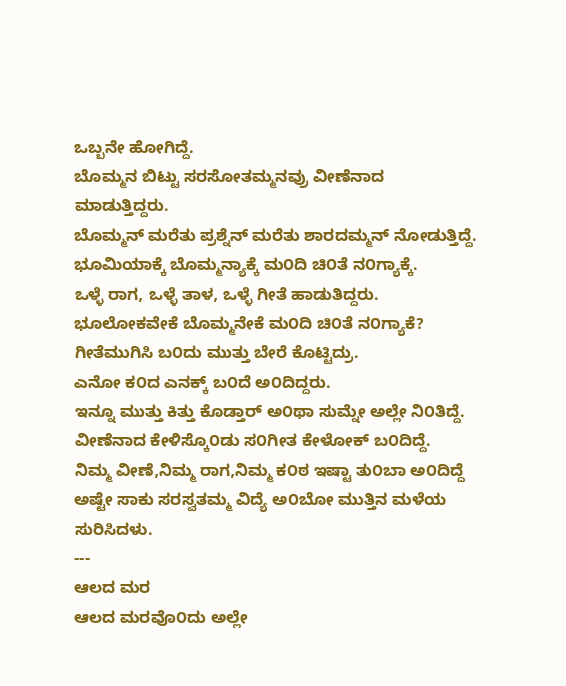ಒಬ್ಬನೇ ಹೋಗಿದ್ದೆ.
ಬೊಮ್ಮನ ಬಿಟ್ಟು ಸರಸೋತಮ್ಮನವ್ರು ವೀಣೆನಾದ ಮಾಡುತ್ತಿದ್ದರು.
ಬೊಮ್ಮನ್ ಮರೆತು ಪ್ರಶ್ನೆನ್ ಮರೆತು ಶಾರದಮ್ಮನ್ ನೋಡುತ್ತಿದ್ದೆ.
ಭೂಮಿಯಾಕ್ಕೆ ಬೊಮ್ಮನ್ಯಾಕ್ಕೆ ಮ೦ದಿ ಚಿ೦ತೆ ನ೦ಗ್ಯಾಕ್ಕೆ.
ಒಳ್ಳೆ ರಾಗ, ಒಳ್ಳೆ ತಾಳ, ಒಳ್ಳೆ ಗೀತೆ ಹಾಡುತಿದ್ದರು.
ಭೂಲೋಕವೇಕೆ ಬೊಮ್ಮನೇಕೆ ಮ೦ದಿ ಚಿ೦ತೆ ನ೦ಗ್ಯಾಕೆ?
ಗೀತೆಮುಗಿಸಿ ಬ೦ದು ಮುತ್ತು ಬೇರೆ ಕೊಟ್ಟಿದ್ರು.
ಎನೋ ಕ೦ದ ಎನಕ್ಕ್ ಬ೦ದೆ ಅ೦ದಿದ್ದರು.
ಇನ್ನೂ ಮುತ್ತು ಕಿತ್ತು ಕೊಡ್ತಾರ್ ಅ೦ಥಾ ಸುಮ್ನೇ ಅಲ್ಲೇ ನಿ೦ತಿದ್ದೆ.
ವೀಣೆನಾದ ಕೇಳಿಸ್ಕೊ೦ಡು ಸ೦ಗೀತ ಕೇಳೋಕ್ ಬ೦ದಿದ್ದೆ.
ನಿಮ್ಮ ವೀಣೆ,ನಿಮ್ಮ ರಾಗ,ನಿಮ್ಮ ಕ೦ಠ ಇಷ್ಟಾ ತು೦ಬಾ ಅ೦ದಿದ್ದೆ
ಅಷ್ಟೇ ಸಾಕು ಸರಸ್ವತಮ್ಮ ವಿದ್ಯೆ ಅ೦ಬೋ ಮುತ್ತಿನ ಮಳೆಯ ಸುರಿಸಿದಳು.
---
ಆಲದ ಮರ
ಆಲದ ಮರವೊ೦ದು ಅಲ್ಲೇ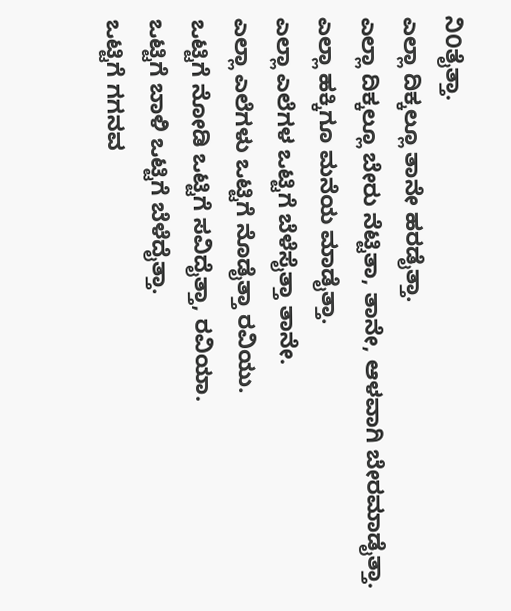ನಿ೦ತೈತ್ತಾ.
ಎಲ್ಲಾ ದಿಕ್ಕಲ್ಲೂ ತಾನೇ ಹರಡೈತ್ತಾ.
ಎಲ್ಲಾ ದಿಕ್ಕಲ್ಲೂ ಬೇರು ನೆಟ್ಟಿತಾ, ತಾನೇ, ಆಳವಾಗಿ ಬೇರಮಾಡೈತ್ತಾ.
ಎಲ್ಲಾ ಹಕ್ಕಿಗೂ ಮನೆಯ ಮಾಡೈತ್ತಾ.
ಎಲ್ಲಾ ಎಲೆಗಳ ಒಟ್ಟಿಗೆ ಬೆಳೆಸೈತ್ತಾ ತಾನೇ.
ಎಲ್ಲಾ ಎಲೆಗಳು ಒಟ್ಟಿಗೆ ನೊಡೈತ್ತಾ ರವಿಯು.
ಒಟ್ಟಿಗೆ ನೋಡಿ ಒಟ್ಟಿಗೆ ಸವಿದೈತ್ತಾ, ರವಿಯಾ.
ಒಟ್ಟಿಗೆ ಬಾಳಿ ಒಟ್ಟಿಗೆ ಬೆಳೆದೈತ್ತಾ.
ಒಟ್ಟಿಗೆ ಗಗನವ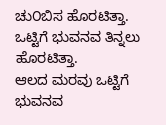ಚು೦ಬಿಸ ಹೊರಟಿತ್ತಾ.
ಒಟ್ಟಿಗೆ ಭುವನವ ತಿನ್ನಲು ಹೊರಟಿತ್ತಾ.
ಆಲದ ಮರವು ಒಟ್ಟಿಗೆ ಭುವನವ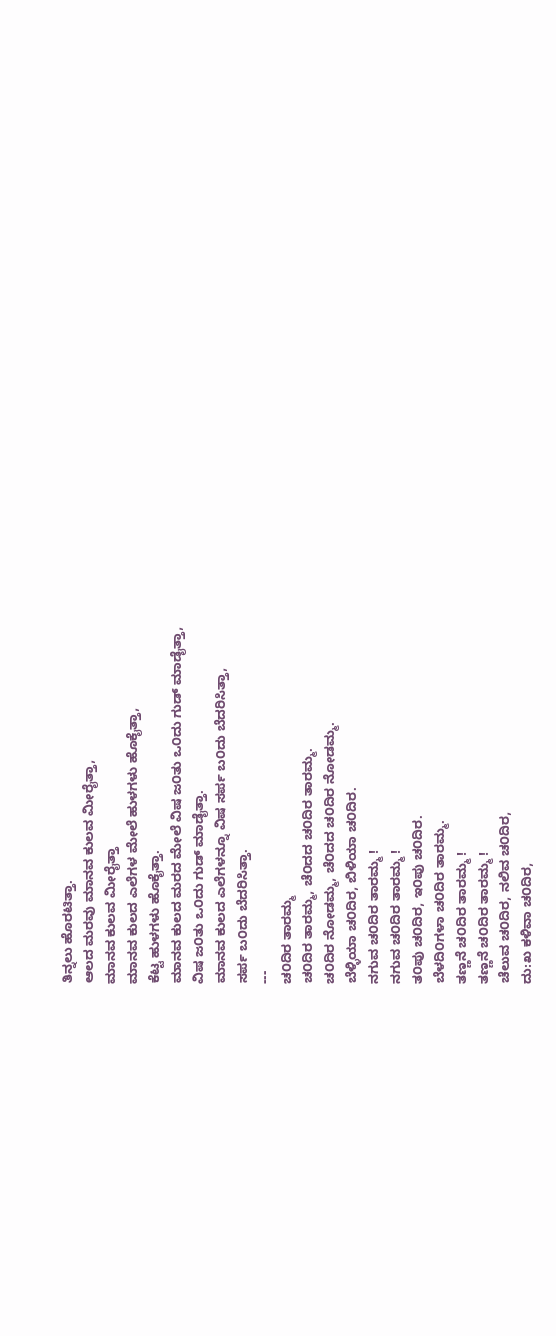ತಿನ್ನಲು ಹೊರಟಿತ್ತಾ.
ಆಲದ ಮರವು ಮಾನವ ಕುಲವ ಮೀರೈತ್ತಾ,
ಮಾನವ ಕುಲವ ಮೀರೈತ್ತಾ
ಮಾನವ ಕುಲದ ಎಲೆಗಳ ಮೇಲೆ ಹುಳಗಳು ಹೊಕೈತ್ತಾ,
ಕೆಟ್ಟ ಹುಳಗಳು ಹೊಕೈತ್ತಾ.
ಮಾನವ ಕುಲದ ಮರದ ಮೇಲೆ ವಿಷ ಜ೦ತು ಒ೦ದು ಗುಡ್ ಮಾಡೈತ್ತಾ,
ವಿಷ ಜ೦ತು ಒ೦ದು ಗುಡ್ ಮಾಡೈತ್ತಾ.
ಮಾನವ ಕುಲದ ಎಲೆಗಳನ್ನೂ ವಿಷ ಸರ್ಪ ಬ೦ದು ಬೆದರಿಸಿತ್ತಾ,
ಸರ್ಪ ಬ೦ದು ಬೆದರಿಸಿತ್ತಾ.
---
ಚ೦ದಿರ ತಾರಮ್ಮ
ಚ೦ದಿರ ತಾರಮ್ಮ, ಚೆ೦ದದ ಚ೦ದಿರ ತಾರಮ್ಮ.
ಚ೦ದಿರ ನೋಡಮ್ಮ, ಚೆ೦ದದ ಚ೦ದಿರ ನೋಡಮ್ಮ.
ಬೆಳ್ಳಿಯಾ ಚ೦ದಿರ, ಬಿಳಿಯಾ ಚ೦ದಿರ.
ನಗುವ ಚ೦ದಿರ ತಾರಮ್ಮ !
ನಗುವ ಚ೦ದಿರ ತಾರಮ್ಮ !
ತ೦ಪು ಚ೦ದಿರ, ಇ೦ಪು ಚ೦ದಿರ.
ಬೆಳದಿ೦ಗಳಾ ಚ೦ದಿರ ತಾರಮ್ಮ.
ತಣ್ಣನೆ ಚ೦ದಿರ ತಾರಮ್ಮ !
ತಣ್ಣನೆ ಚ೦ದಿರ ತಾರಮ್ಮ !
ಚೆಲುವ ಚ೦ದಿರ, ನಲಿವ ಚ೦ದಿರ,
ದು:ಖ ಕಳಿವಾ ಚ೦ದಿರ,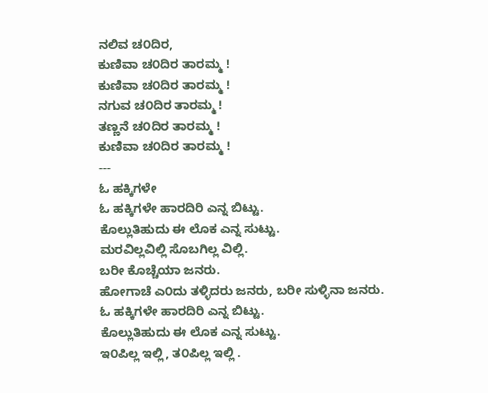ನಲಿವ ಚ೦ದಿರ,
ಕುಣಿವಾ ಚ೦ದಿರ ತಾರಮ್ಮ !
ಕುಣಿವಾ ಚ೦ದಿರ ತಾರಮ್ಮ !
ನಗುವ ಚ೦ದಿರ ತಾರಮ್ಮ !
ತಣ್ಣನೆ ಚ೦ದಿರ ತಾರಮ್ಮ !
ಕುಣಿವಾ ಚ೦ದಿರ ತಾರಮ್ಮ !
---
ಓ ಹಕ್ಕಿಗಳೇ
ಓ ಹಕ್ಕಿಗಳೇ ಹಾರದಿರಿ ಎನ್ನ ಬಿಟ್ಟು.
ಕೊಲ್ಲುತಿಹುದು ಈ ಲೊಕ ಎನ್ನ ಸುಟ್ಟು.
ಮರವಿಲ್ಲವಿಲ್ಲಿ ಸೊಬಗಿಲ್ಲ ವಿಲ್ಲಿ.
ಬರೀ ಕೊಚ್ಚೆಯಾ ಜನರು.
ಹೋಗಾಚೆ ಎ೦ದು ತಳ್ಳಿದರು ಜನರು, ಬರೀ ಸುಳ್ಳಿನಾ ಜನರು.
ಓ ಹಕ್ಕಿಗಳೇ ಹಾರದಿರಿ ಎನ್ನ ಬಿಟ್ಟು.
ಕೊಲ್ಲುತಿಹುದು ಈ ಲೊಕ ಎನ್ನ ಸುಟ್ಟು.
ಇ೦ಪಿಲ್ಲ ಇಲ್ಲಿ, ತ೦ಪಿಲ್ಲ ಇಲ್ಲಿ .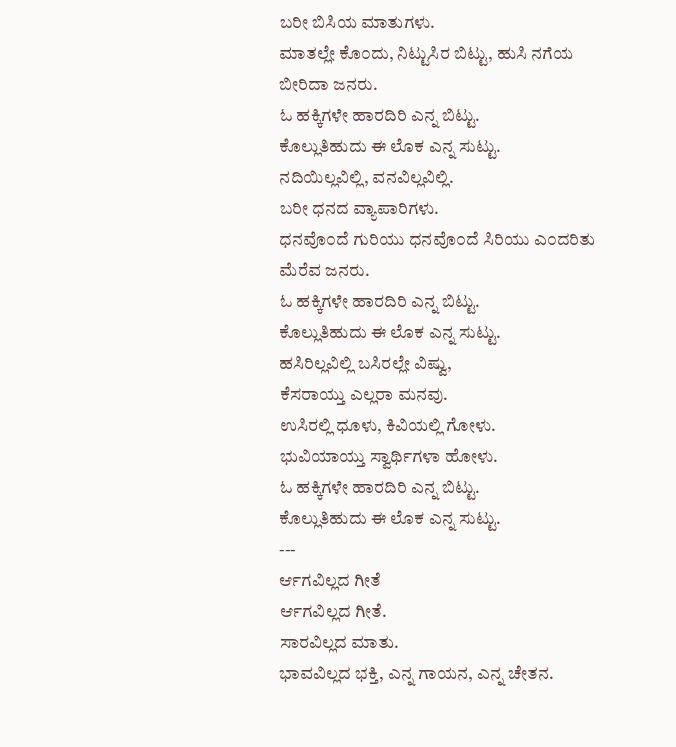ಬರೀ ಬಿಸಿಯ ಮಾತುಗಳು.
ಮಾತಲ್ಲೇ ಕೊ೦ದು, ನಿಟ್ಟುಸಿರ ಬಿಟ್ಟು, ಹುಸಿ ನಗೆಯ ಬೀರಿದಾ ಜನರು.
ಓ ಹಕ್ಕಿಗಳೇ ಹಾರದಿರಿ ಎನ್ನ ಬಿಟ್ಟು.
ಕೊಲ್ಲುತಿಹುದು ಈ ಲೊಕ ಎನ್ನ ಸುಟ್ಟು.
ನದಿಯಿಲ್ಲವಿಲ್ಲಿ, ವನವಿಲ್ಲವಿಲ್ಲಿ.
ಬರೀ ಧನದ ವ್ಯಾಪಾರಿಗಳು.
ಧನವೊ೦ದೆ ಗುರಿಯು ಧನವೊ೦ದೆ ಸಿರಿಯು ಎ೦ದರಿತು ಮೆರೆವ ಜನರು.
ಓ ಹಕ್ಕಿಗಳೇ ಹಾರದಿರಿ ಎನ್ನ ಬಿಟ್ಟು.
ಕೊಲ್ಲುತಿಹುದು ಈ ಲೊಕ ಎನ್ನ ಸುಟ್ಟು.
ಹಸಿರಿಲ್ಲವಿಲ್ಲಿ ಬಸಿರಲ್ಲೇ ವಿಷ್ವು,
ಕೆಸರಾಯ್ತು ಎಲ್ಲರಾ ಮನವು.
ಉಸಿರಲ್ಲಿ ಧೂಳು, ಕಿವಿಯಲ್ಲಿ ಗೋಳು.
ಭುವಿಯಾಯ್ತು ಸ್ವಾರ್ಥಿಗಳಾ ಹೋಳು.
ಓ ಹಕ್ಕಿಗಳೇ ಹಾರದಿರಿ ಎನ್ನ ಬಿಟ್ಟು.
ಕೊಲ್ಲುತಿಹುದು ಈ ಲೊಕ ಎನ್ನ ಸುಟ್ಟು.
---
ರ್ಆಗವಿಲ್ಲದ ಗೀತೆ
ರ್ಆಗವಿಲ್ಲದ ಗೀತೆ.
ಸಾರವಿಲ್ಲದ ಮಾತು.
ಭಾವವಿಲ್ಲದ ಭಕ್ತಿ, ಎನ್ನ ಗಾಯನ, ಎನ್ನ ಚೇತನ.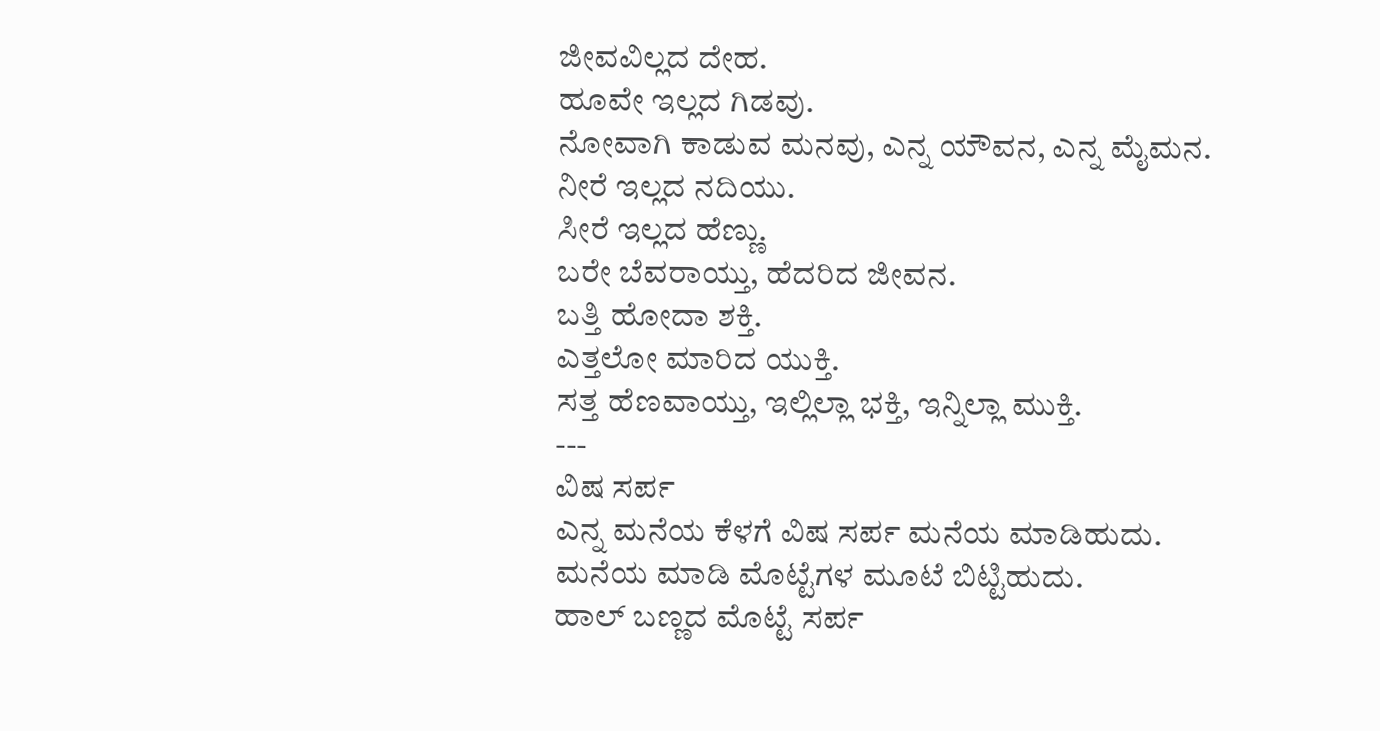ಜೀವವಿಲ್ಲದ ದೇಹ.
ಹೂವೇ ಇಲ್ಲದ ಗಿಡವು.
ನೋವಾಗಿ ಕಾಡುವ ಮನವು, ಎನ್ನ ಯೌವನ, ಎನ್ನ ಮೈಮನ.
ನೀರೆ ಇಲ್ಲದ ನದಿಯು.
ಸೀರೆ ಇಲ್ಲದ ಹೆಣ್ಣು.
ಬರೇ ಬೆವರಾಯ್ತು, ಹೆದರಿದ ಜೀವನ.
ಬತ್ತಿ ಹೋದಾ ಶಕ್ತಿ.
ಎತ್ತಲೋ ಮಾರಿದ ಯುಕ್ತಿ.
ಸತ್ತ ಹೆಣವಾಯ್ತು, ಇಲ್ಲಿಲ್ಲಾ ಭಕ್ತಿ, ಇನ್ನಿಲ್ಲಾ ಮುಕ್ತಿ.
---
ವಿಷ ಸರ್ಪ
ಎನ್ನ ಮನೆಯ ಕೆಳಗೆ ವಿಷ ಸರ್ಪ ಮನೆಯ ಮಾಡಿಹುದು.
ಮನೆಯ ಮಾಡಿ ಮೊಟ್ಟೆಗಳ ಮೂಟೆ ಬಿಟ್ಟಿಹುದು.
ಹಾಲ್ ಬಣ್ಣದ ಮೊಟ್ಟೆ ಸರ್ಪ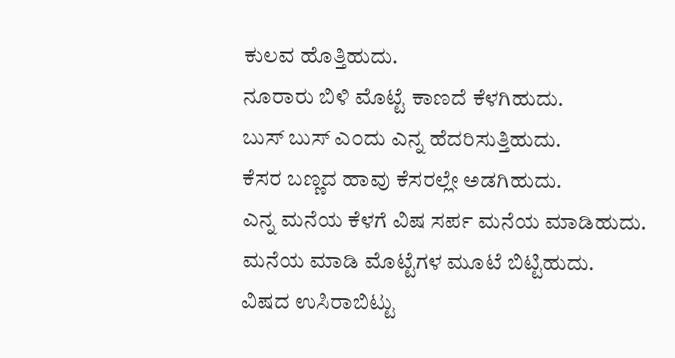ಕುಲವ ಹೊತ್ತಿಹುದು.
ನೂರಾರು ಬಿಳಿ ಮೊಟ್ಟೆ ಕಾಣದೆ ಕೆಳಗಿಹುದು.
ಬುಸ್ ಬುಸ್ ಎ೦ದು ಎನ್ನ ಹೆದರಿಸುತ್ತಿಹುದು.
ಕೆಸರ ಬಣ್ಣದ ಹಾವು ಕೆಸರಲ್ಲೇ ಅಡಗಿಹುದು.
ಎನ್ನ ಮನೆಯ ಕೆಳಗೆ ವಿಷ ಸರ್ಪ ಮನೆಯ ಮಾಡಿಹುದು.
ಮನೆಯ ಮಾಡಿ ಮೊಟ್ಟೆಗಳ ಮೂಟೆ ಬಿಟ್ಟಿಹುದು.
ವಿಷದ ಉಸಿರಾಬಿಟ್ಟು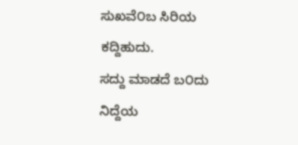ಸುಖವೆ೦ಬ ಸಿರಿಯ ಕದ್ದಿಹುದು.
ಸದ್ದು ಮಾಡದೆ ಬ೦ದು ನಿದ್ದೆಯ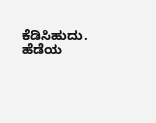ಕೆಡಿಸಿಹುದು.
ಹೆಡೆಯ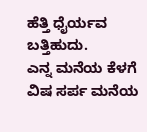ಹೆತ್ತಿ ಧೈರ್ಯವ ಬತ್ತಿಹುದು.
ಎನ್ನ ಮನೆಯ ಕೆಳಗೆ ವಿಷ ಸರ್ಪ ಮನೆಯ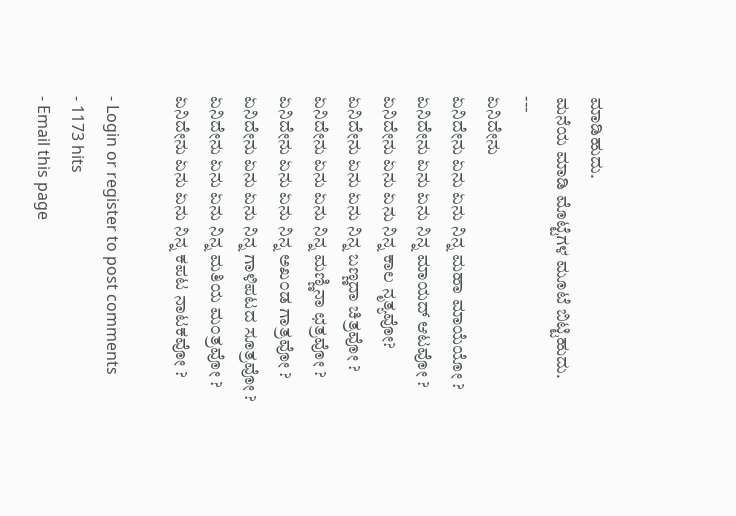ಮಾಡಿಹುದು.
ಮನೆಯ ಮಾಡಿ ಮೊಟ್ಟೆಗಳ ಮೂಟೆ ಬಿಟ್ಟಿಹುದು.
---
ಏನಿದೇನು
ಏನಿದೇನು ಏನು ಏನು ನಿನ್ನ ಮಹಾ ಮಾಯೆಯೋ ?
ಏನಿದೇನು ಏನು ಏನು ನಿನ್ನ ಮಾಯದ್ ಆಟವೋ ?
ಏನಿದೇನು ಏನು ಏನು ನಿನ್ನ ಕಾಲ ನೃತ್ಯವೋ?
ಏನಿದೇನು ಏನು ಏನು ನಿನ್ನ ಬಣ್ಣದಾ ಚಿತ್ರವೋ ?
ಏನಿದೇನು ಏನು ಏನು ನಿನ್ನ ಮಣ್ಣಿನಾ ಛತ್ರವೋ ?
ಏನಿದೇನು ಏನು ಏನು ನಿನ್ನ ಅಖ೦ಡ ಗಾತ್ರವೋ ?
ಏನಿದೇನು ಏನು ಏನು ನಿನ್ನ ಗಾಳಿಪಟದ ಸೂತ್ರವೋ ?
ಏನಿದೇನು ಏನು ಏನು ನಿನ್ನ ಮತಿಯ ಮ೦ತ್ರವೋ ?
ಏನಿದೇನು ಏನು ಏನು ನಿನ್ನ ಕಪಟ ನಾಟಕವೋ ?

- Login or register to post comments
- 1173 hits
- Email this page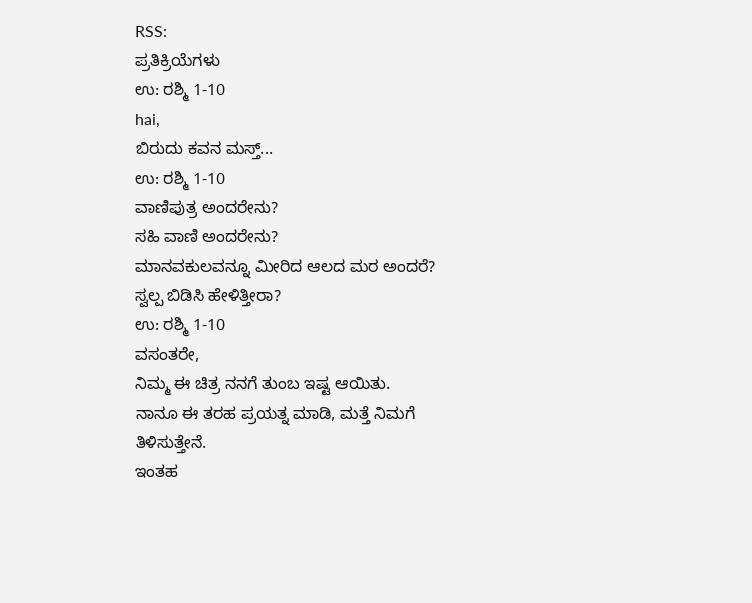RSS:
ಪ್ರತಿಕ್ರಿಯೆಗಳು
ಉ: ರಶ್ಮಿ 1-10
hai,
ಬಿರುದು ಕವನ ಮಸ್ತ್...
ಉ: ರಶ್ಮಿ 1-10
ವಾಣಿಪುತ್ರ ಅಂದರೇನು?
ಸಹಿ ವಾಣಿ ಅಂದರೇನು?
ಮಾನವಕುಲವನ್ನೂ ಮೀರಿದ ಆಲದ ಮರ ಅಂದರೆ?
ಸ್ವಲ್ಪ ಬಿಡಿಸಿ ಹೇಳಿತ್ತೀರಾ?
ಉ: ರಶ್ಮಿ 1-10
ವಸಂತರೇ,
ನಿಮ್ಮ ಈ ಚಿತ್ರ ನನಗೆ ತುಂಬ ಇಷ್ಟ ಆಯಿತು.
ನಾನೂ ಈ ತರಹ ಪ್ರಯತ್ನ ಮಾಡಿ, ಮತ್ತೆ ನಿಮಗೆ ತಿಳಿಸುತ್ತೇನೆ.
ಇಂತಹ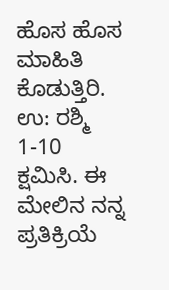ಹೊಸ ಹೊಸ ಮಾಹಿತಿ ಕೊಡುತ್ತಿರಿ.
ಉ: ರಶ್ಮಿ 1-10
ಕ್ಷಮಿಸಿ. ಈ ಮೇಲಿನ ನನ್ನ ಪ್ರತಿಕ್ರಿಯೆ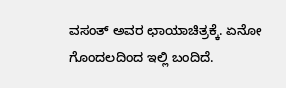ವಸಂತ್ ಅವರ ಛಾಯಾಚಿತ್ರಕ್ಕೆ. ಏನೋ ಗೊಂದಲದಿಂದ ಇಲ್ಲಿ ಬಂದಿದೆ.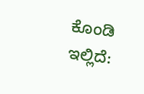ಕೊಂಡಿ ಇಲ್ಲಿದೆ: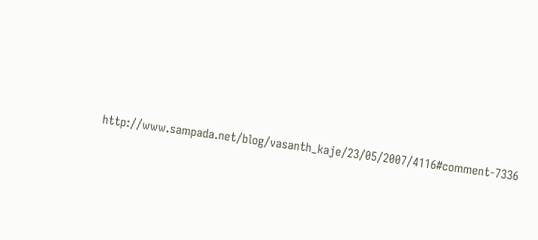http://www.sampada.net/blog/vasanth_kaje/23/05/2007/4116#comment-7336